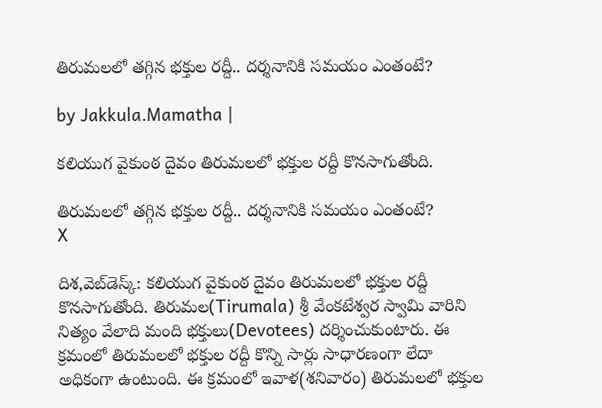తిరుమలలో తగ్గిన భక్తుల రద్దీ.. దర్శనానికి సమయం ఎంతంటే?

by Jakkula.Mamatha |

కలియుగ వైకుంఠ దైవం తిరుమలలో భక్తుల రద్దీ కొనసాగుతోంది.

తిరుమలలో తగ్గిన భక్తుల రద్దీ.. దర్శనానికి సమయం ఎంతంటే?
X

దిశ,వెబ్‌డెస్క్: కలియుగ వైకుంఠ దైవం తిరుమలలో భక్తుల రద్దీ కొనసాగుతోంది. తిరుమల(Tirumala) శ్రీ వేంకటేశ్వర స్వామి వారిని నిత్యం వేలాది మంది భక్తులు(Devotees) దర్శించుకుంటారు. ఈ క్రమంలో తిరుమలలో భక్తుల రద్దీ కొన్ని సార్లు సాధారణంగా లేదా అధికంగా ఉంటుంది. ఈ క్రమంలో ఇవాళ(శనివారం) తిరుమలలో భక్తుల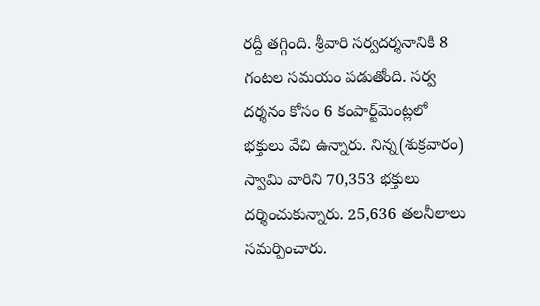రద్దీ తగ్గింది. శ్రీవారి సర్వదర్శనానికి 8 గంటల సమయం పడుతోంది. సర్వ దర్శనం కోసం 6 కంపార్ట్‌మెంట్లలో భక్తులు వేచి ఉన్నారు. నిన్న(శుక్రవారం) స్వామి వారిని 70,353 భక్తులు దర్శించుకున్నారు. 25,636 తలనీలాలు సమర్పించారు.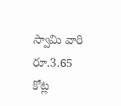స్వామి వారి రూ.3.65 కోట్ల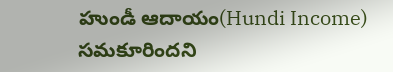హుండీ ఆదాయం(Hundi Income) సమకూరిందని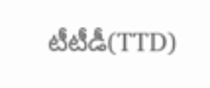టీటీడీ(TTD)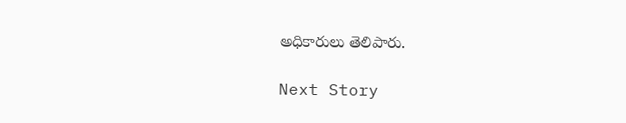అధికారులు తెలిపారు.

Next Story